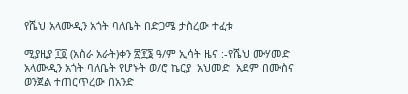የሼህ አላሙዲን አጎት ባለቤት በድጋሜ ታስረው ተፈቱ

ሚያዚያ ፲፬ (አስራ አራት)ቀን ፳፻፮ ዓ/ም ኢሳት ዜና :-የሼህ ሙሃመድ አላሙዲን አጎት ባለቤት የሆኑት ወ/ሮ ኬርያ  አህመድ  አደም በሙስና ወንጀል ተጠርጥረው በአንድ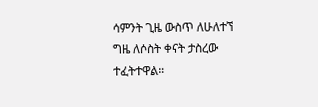ሳምንት ጊዜ ውስጥ ለሁለተኘ ግዜ ለሶስት ቀናት ታስረው ተፈትተዋል።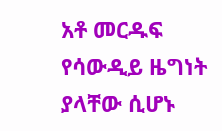አቶ መርዱፍ የሳውዲይ ዜግነት ያላቸው ሲሆኑ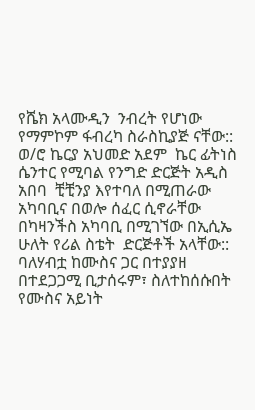የሼክ አላሙዲን  ንብረት የሆነው  የማምኮም ፋብረካ ስራስኪያጅ ናቸው:: ወ/ሮ ኬርያ አህመድ አደም  ኬር ፊትነስ ሴንተር የሚባል የንግድ ድርጅት አዲስ አበባ  ቺቺንያ እየተባለ በሚጠራው አካባቢና በወሎ ሰፈር ሲኖራቸው በካዛንችስ አካባቢ በሚገኘው በኢሲኤ  ሁለት የሪል ስቴት  ድርጅቶች አላቸው::  ባለሃብቷ ከሙስና ጋር በተያያዘ  በተደጋጋሚ ቢታሰሩም፣ ስለተከሰሱበት የሙስና አይነት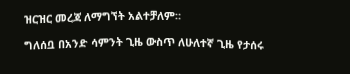ዝርዝር መረጃ ለማግኘት አልተቻለም።

ግለሰቧ በአንድ ሳምንት ጊዜ ውስጥ ለሁለተኛ ጊዜ የታሰሩ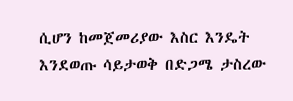ሲሆን ከመጀመሪያው እስር እንዴት እንደወጡ ሳይታወቅ በድጋሜ ታስረው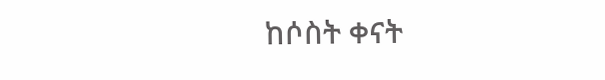ከሶስት ቀናት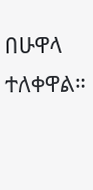በሁዋላ ተለቀዋል።